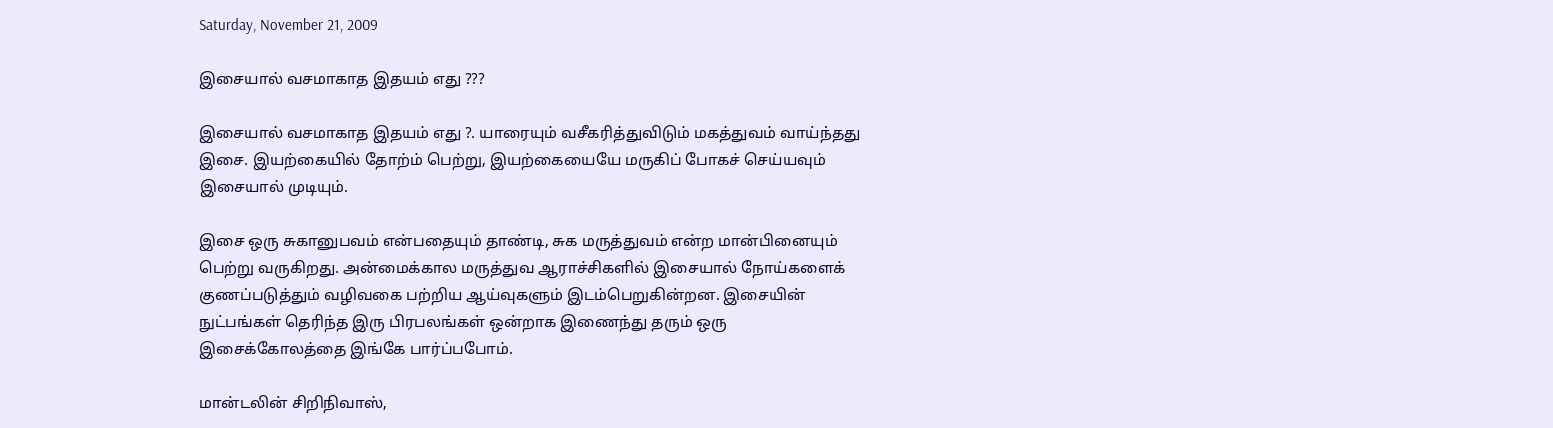Saturday, November 21, 2009

இசையால் வசமாகாத இதயம் எது ???

இசையால் வசமாகாத இதயம் எது ?. யாரையும் வசீகரித்துவிடும் மகத்துவம் வாய்ந்தது இசை. இயற்கையில் தோற்ம் பெற்று, இயற்கையையே மருகிப் போகச் செய்யவும் இசையால் முடியும்.

இசை ஒரு சுகானுபவம் என்பதையும் தாண்டி, சுக மருத்துவம் என்ற மான்பினையும் பெற்று வருகிறது. அன்மைக்கால மருத்துவ ஆராச்சிகளில் இசையால் நோய்களைக் குணப்படுத்தும் வழிவகை பற்றிய ஆய்வுகளும் இடம்பெறுகின்றன. இசையின் நுட்பங்கள் தெரிந்த இரு பிரபலங்கள் ஒன்றாக இணைந்து தரும் ஒரு இசைக்கோலத்தை இங்கே பார்ப்பபோம்.

மான்டலின் சிறிநிவாஸ்,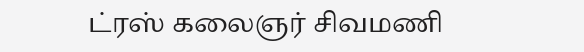ட்ரஸ் கலைஞர் சிவமணி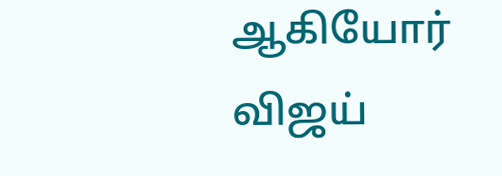ஆகியோர் விஜய்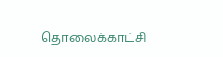தொலைக்காட்சி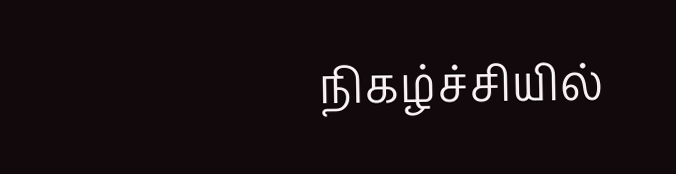நிகழ்ச்சியில்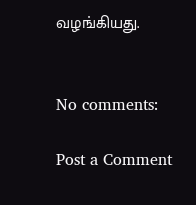வழங்கியது.


No comments:

Post a Comment